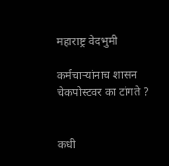महाराष्ट्र वेदभुमी

कर्मचाऱ्यांनाच शासन चेकपोस्टवर का टांगते ?


कधी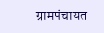ग्रामपंचायत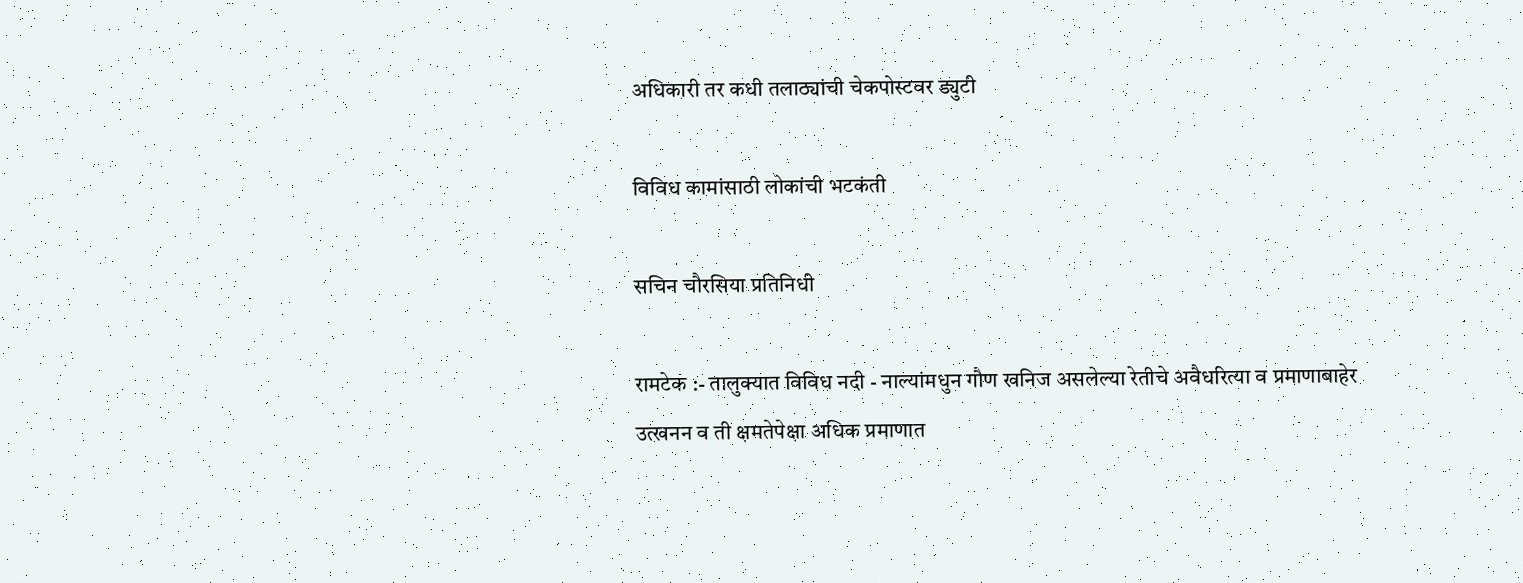अधिकारी तर कधी तलाठ्यांची चेकपोस्टवर ड्युटी

विविध कामांसाठी लोकांची भटकंती

सचिन चौरसिया प्रतिनिधी

रामटेक :- तालुक्यात विविध नदी - नाल्यांमधुन गौण खनिज असलेल्या रेतीचे अवैधरित्या व प्रमाणाबाहेर उत्खनन व ती क्षमतेपेक्षा अधिक प्रमाणात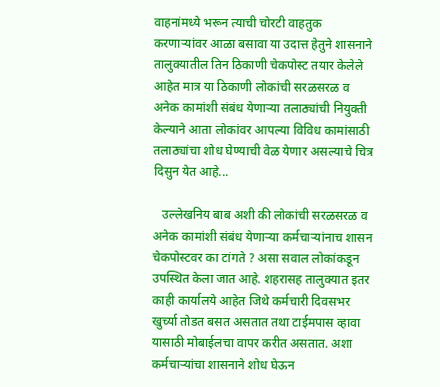वाहनांमध्ये भरून त्याची चोरटी वाहतुक करणाऱ्यांवर आळा बसावा या उदात्त हेतुने शासनाने तालुक्यातील तिन ठिकाणी चेकपोस्ट तयार केलेले आहेत मात्र या ठिकाणी लोकांची सरळसरळ व अनेक कामांशी संबंध येणाऱ्या तलाठ्यांची नियुक्ती केल्याने आता लोकांवर आपल्या विविध कामांसाठी तलाठ्यांचा शोध घेण्याची वेळ येणार असल्याचे चित्र दिसुन येत आहे...

   उल्लेखनिय बाब अशी की लोकांची सरळसरळ व अनेक कामांशी संबंध येणाऱ्या कर्मचाऱ्यांनाच शासन चेकपोस्टवर का टांगते ? असा सवाल लोकांकडून उपस्थित केला जात आहे. शहरासह तालुक्यात इतर काही कार्यालये आहेत जिथे कर्मचारी दिवसभर खुर्च्या तोडत बसत असतात तथा टाईमपास व्हावा यासाठी मोबाईलचा वापर करीत असतात. अशा कर्मचाऱ्यांचा शासनाने शोध घेऊन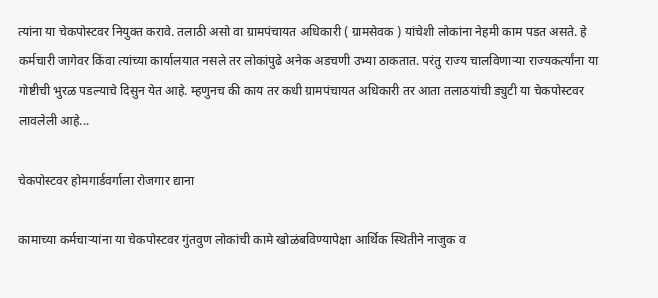त्यांना या चेकपोस्टवर नियुक्त करावे. तलाठी असो वा ग्रामपंचायत अधिकारी ( ग्रामसेवक ) यांचेशी लोकांना नेहमी काम पडत असते. हे कर्मचारी जागेवर किंवा त्यांच्या कार्यालयात नसले तर लोकांपुढे अनेक अडचणी उभ्या ठाकतात. परंतु राज्य चालविणाऱ्या राज्यकर्त्यांना या गोष्टीची भुरळ पडल्याचे दिसुन येत आहे. म्हणुनच की काय तर कधी ग्रामपंचायत अधिकारी तर आता तलाठयांची ड्युटी या चेकपोस्टवर लावलेली आहे...

चेकपोस्टवर होमगार्डवर्गाला रोजगार द्याना

कामाच्या कर्मचाऱ्यांना या चेकपोस्टवर गुंतवुण लोकांची कामे खोळंबविण्यापेक्षा आर्थिक स्थितीने नाजुक व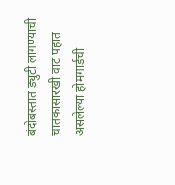बंदोबस्तात ड्युटी लागण्याची चातकासारखी वाट पहात असलेल्या होमगार्डची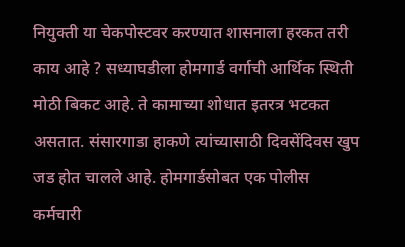नियुक्ती या चेकपोस्टवर करण्यात शासनाला हरकत तरी काय आहे ? सध्याघडीला होमगार्ड वर्गाची आर्थिक स्थिती मोठी बिकट आहे. ते कामाच्या शोधात इतरत्र भटकत असतात. संसारगाडा हाकणे त्यांच्यासाठी दिवसेंदिवस खुप जड होत चालले आहे. होमगार्डसोबत एक पोलीस कर्मचारी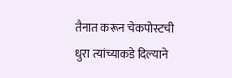तैनात करून चेकपोस्टची धुरा त्यांच्याकडे दिल्याने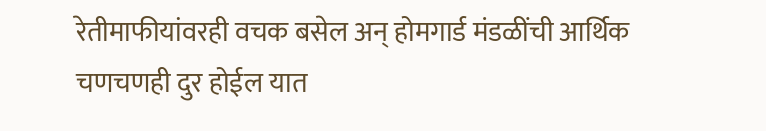रेतीमाफीयांवरही वचक बसेल अन् होमगार्ड मंडळींची आर्थिक चणचणही दुर होईल यात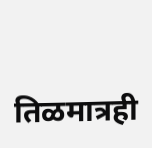तिळमात्रही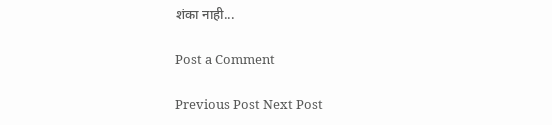शंका नाही...

Post a Comment

Previous Post Next Post